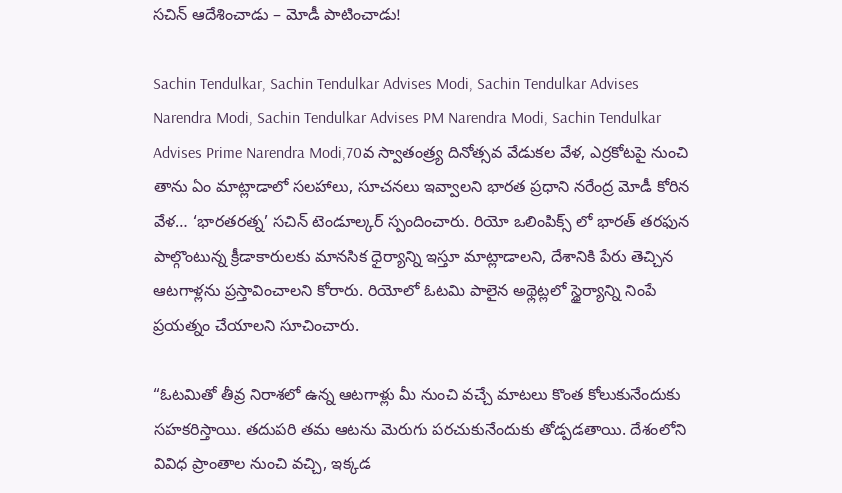సచిన్ ఆదేశించాడు – మోడీ పాటించాడు!

Sachin Tendulkar, Sachin Tendulkar Advises Modi, Sachin Tendulkar Advises Narendra Modi, Sachin Tendulkar Advises PM Narendra Modi, Sachin Tendulkar Advises Prime Narendra Modi,70వ స్వాతంత్ర్య దినోత్సవ వేడుకల వేళ, ఎర్రకోటపై నుంచి తాను ఏం మాట్లాడాలో సలహాలు, సూచనలు ఇవ్వాలని భారత ప్రధాని నరేంద్ర మోడీ కోరిన వేళ… ‘భారతరత్న’ సచిన్ టెండూల్కర్ స్పందించారు. రియో ఒలింపిక్స్ లో భారత్ తరఫున పాల్గొంటున్న క్రీడాకారులకు మానసిక ధైర్యాన్ని ఇస్తూ మాట్లాడాలని, దేశానికి పేరు తెచ్చిన ఆటగాళ్లను ప్రస్తావించాలని కోరారు. రియోలో ఓటమి పాలైన అథ్లెట్లలో స్థైర్యాన్ని నింపే ప్రయత్నం చేయాలని సూచించారు.

“ఓటమితో తీవ్ర నిరాశలో ఉన్న ఆటగాళ్లు మీ నుంచి వచ్చే మాటలు కొంత కోలుకునేందుకు సహకరిస్తాయి. తదుపరి తమ ఆటను మెరుగు పరచుకునేందుకు తోడ్పడతాయి. దేశంలోని వివిధ ప్రాంతాల నుంచి వచ్చి, ఇక్కడ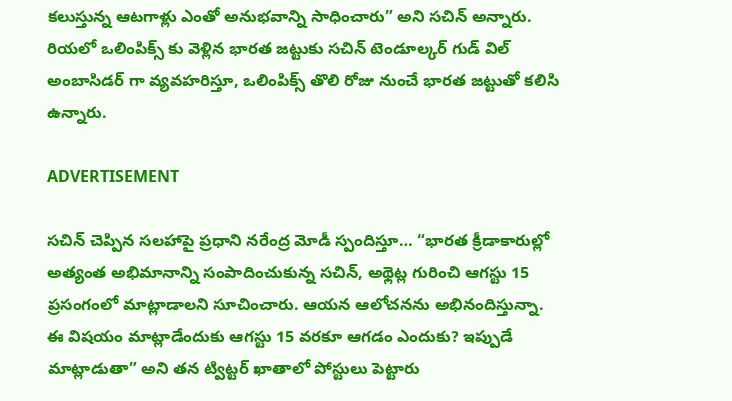కలుస్తున్న ఆటగాళ్లు ఎంతో అనుభవాన్ని సాధించారు” అని సచిన్ అన్నారు. రియలో ఒలింపిక్స్ కు వెళ్లిన భారత జట్టుకు సచిన్ టెండూల్కర్ గుడ్ విల్ అంబాసిడర్ గా వ్యవహరిస్తూ, ఒలింపిక్స్ తొలి రోజు నుంచే భారత జట్టుతో కలిసి ఉన్నారు.

ADVERTISEMENT

సచిన్ చెప్పిన సలహాపై ప్రధాని నరేంద్ర మోడీ స్పందిస్తూ… “భారత క్రీడాకారుల్లో అత్యంత అభిమానాన్ని సంపాదించుకున్న సచిన్, అథ్లెట్ల గురించి ఆగస్టు 15 ప్రసంగంలో మాట్లాడాలని సూచించారు. ఆయన ఆలోచనను అభినందిస్తున్నా. ఈ విషయం మాట్లాడేందుకు ఆగస్టు 15 వరకూ ఆగడం ఎందుకు? ఇప్పుడే మాట్లాడుతా” అని తన ట్విట్టర్ ఖాతాలో పోస్టులు పెట్టారు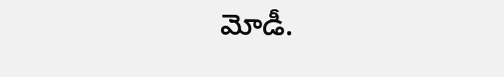మోడీ.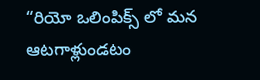“రియో ఒలింపిక్స్ లో మన ఆటగాళ్లుండటం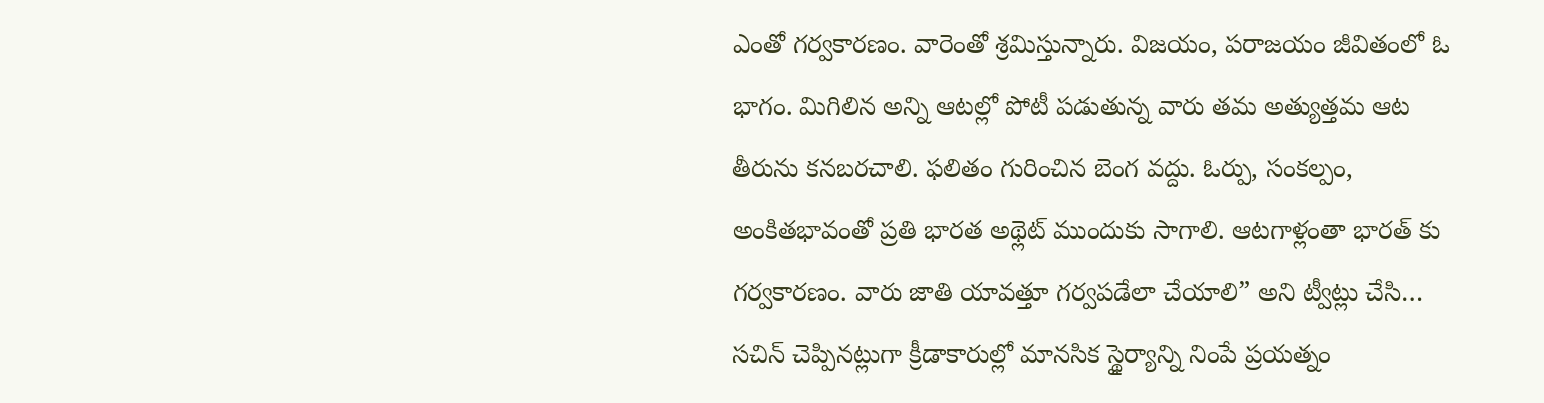ఎంతో గర్వకారణం. వారెంతో శ్రమిస్తున్నారు. విజయం, పరాజయం జీవితంలో ఓ భాగం. మిగిలిన అన్ని ఆటల్లో పోటీ పడుతున్న వారు తమ అత్యుత్తమ ఆట తీరును కనబరచాలి. ఫలితం గురించిన బెంగ వద్దు. ఓర్పు, సంకల్పం, అంకితభావంతో ప్రతి భారత అథ్లెట్ ముందుకు సాగాలి. ఆటగాళ్లంతా భారత్ కు గర్వకారణం. వారు జాతి యావత్తూ గర్వపడేలా చేయాలి” అని ట్వీట్లు చేసి… సచిన్ చెప్పినట్లుగా క్రీడాకారుల్లో మానసిక స్థైర్యాన్ని నింపే ప్రయత్నం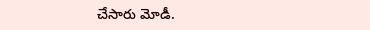చేసారు మోడీ.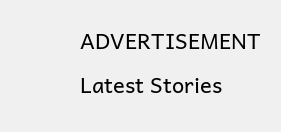ADVERTISEMENT
Latest Stories